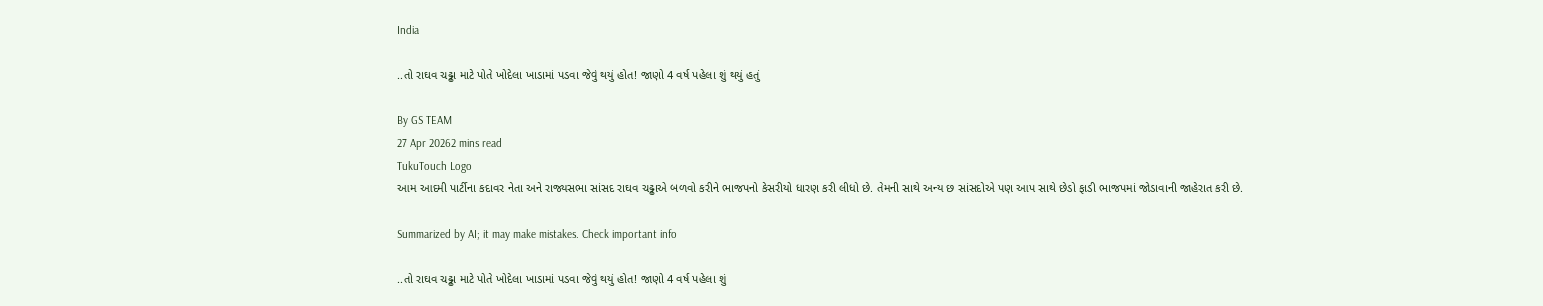India

..તો રાઘવ ચઢ્ઢા માટે પોતે ખોદેલા ખાડામાં પડવા જેવું થયું હોત! જાણો 4 વર્ષ પહેલા શું થયું હતું

By GS TEAM
27 Apr 20262 mins read
TukuTouch Logo
આમ આદમી પાર્ટીના કદાવર નેતા અને રાજ્યસભા સાંસદ રાઘવ ચઢ્ઢાએ બળવો કરીને ભાજપનો કેસરીયો ધારણ કરી લીધો છે. તેમની સાથે અન્ય છ સાંસદોએ પણ આપ સાથે છેડો ફાડી ભાજપમાં જોડાવાની જાહેરાત કરી છે.

Summarized by AI; it may make mistakes. Check important info

..તો રાઘવ ચઢ્ઢા માટે પોતે ખોદેલા ખાડામાં પડવા જેવું થયું હોત! જાણો 4 વર્ષ પહેલા શું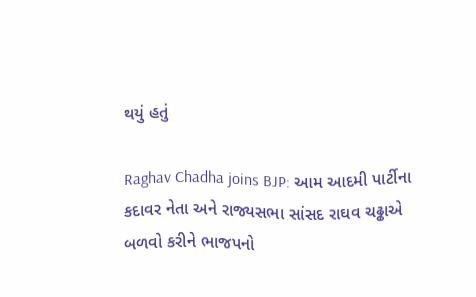થયું હતું

Raghav Chadha joins BJP: આમ આદમી પાર્ટીના કદાવર નેતા અને રાજ્યસભા સાંસદ રાઘવ ચઢ્ઢાએ બળવો કરીને ભાજપનો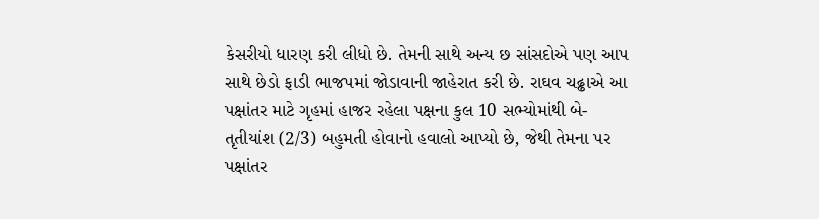કેસરીયો ધારણ કરી લીધો છે. તેમની સાથે અન્ય છ સાંસદોએ પણ આપ સાથે છેડો ફાડી ભાજપમાં જોડાવાની જાહેરાત કરી છે. રાઘવ ચઢ્ઢાએ આ પક્ષાંતર માટે ગૃહમાં હાજર રહેલા પક્ષના કુલ 10 સભ્યોમાંથી બે-તૃતીયાંશ (2/3) બહુમતી હોવાનો હવાલો આપ્યો છે, જેથી તેમના પર પક્ષાંતર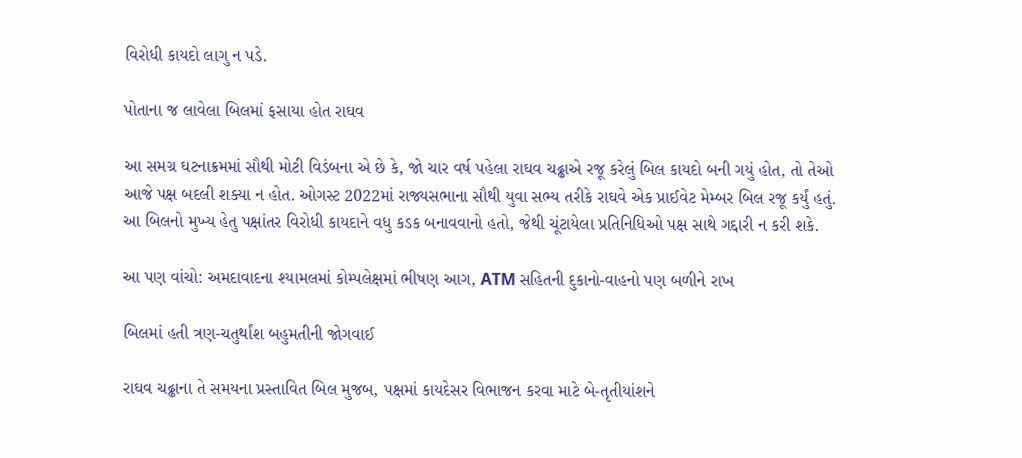વિરોધી કાયદો લાગુ ન પડે.

પોતાના જ લાવેલા બિલમાં ફસાયા હોત રાઘવ

આ સમગ્ર ઘટનાક્રમમાં સૌથી મોટી વિડંબના એ છે કે, જો ચાર વર્ષ પહેલા રાઘવ ચઢ્ઢાએ રજૂ કરેલું બિલ કાયદો બની ગયું હોત, તો તેઓ આજે પક્ષ બદલી શક્યા ન હોત. ઓગસ્ટ 2022માં રાજ્યસભાના સૌથી યુવા સભ્ય તરીકે રાઘવે એક પ્રાઈવેટ મેમ્બર બિલ રજૂ કર્યું હતું. આ બિલનો મુખ્ય હેતુ પક્ષાંતર વિરોધી કાયદાને વધુ કડક બનાવવાનો હતો, જેથી ચૂંટાયેલા પ્રતિનિધિઓ પક્ષ સાથે ગદ્દારી ન કરી શકે.

આ પણ વાંચો: અમદાવાદના શ્યામલમાં કોમ્પલેક્ષમાં ભીષણ આગ, ATM સહિતની દુકાનો-વાહનો પણ બળીને રાખ

બિલમાં હતી ત્રણ-ચતુર્થાંશ બહુમતીની જોગવાઈ

રાઘવ ચઢ્ઢાના તે સમયના પ્રસ્તાવિત બિલ મુજબ, પક્ષમાં કાયદેસર વિભાજન કરવા માટે બે-તૃતીયાંશને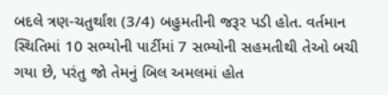બદલે ત્રણ-ચતુર્થાંશ (3/4) બહુમતીની જરૂર પડી હોત. વર્તમાન સ્થિતિમાં 10 સભ્યોની પાર્ટીમાં 7 સભ્યોની સહમતીથી તેઓ બચી ગયા છે, પરંતુ જો તેમનું બિલ અમલમાં હોત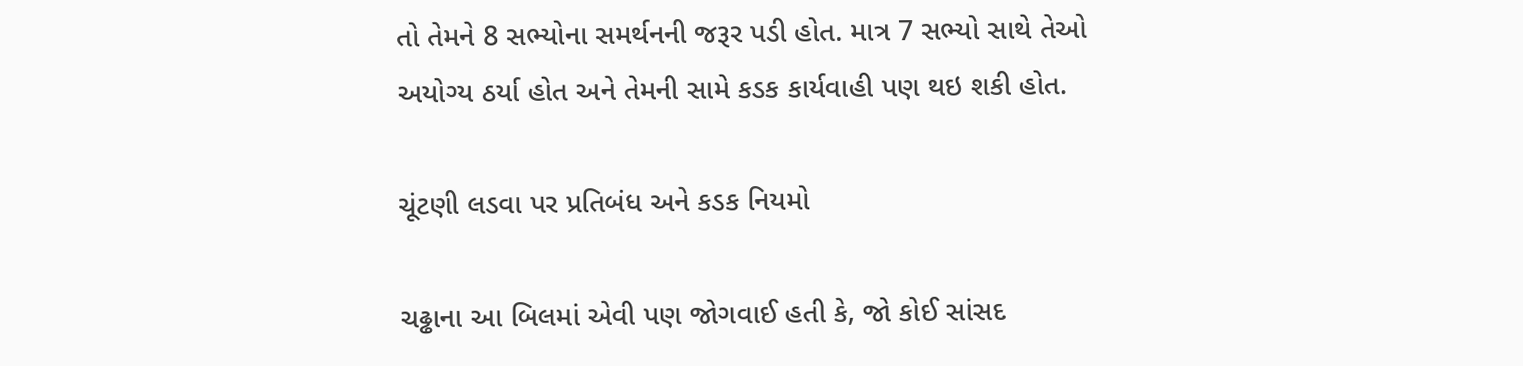તો તેમને 8 સભ્યોના સમર્થનની જરૂર પડી હોત. માત્ર 7 સભ્યો સાથે તેઓ અયોગ્ય ઠર્યા હોત અને તેમની સામે કડક કાર્યવાહી પણ થઇ શકી હોત.

ચૂંટણી લડવા પર પ્રતિબંધ અને કડક નિયમો

ચઢ્ઢાના આ બિલમાં એવી પણ જોગવાઈ હતી કે, જો કોઈ સાંસદ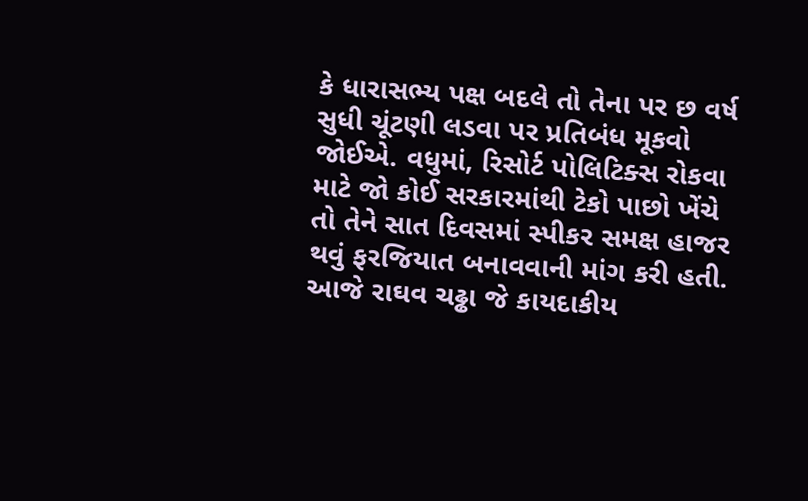કે ધારાસભ્ય પક્ષ બદલે તો તેના પર છ વર્ષ સુધી ચૂંટણી લડવા પર પ્રતિબંધ મૂકવો જોઈએ. વધુમાં, રિસોર્ટ પોલિટિક્સ રોકવા માટે જો કોઈ સરકારમાંથી ટેકો પાછો ખેંચે તો તેને સાત દિવસમાં સ્પીકર સમક્ષ હાજર થવું ફરજિયાત બનાવવાની માંગ કરી હતી. આજે રાઘવ ચઢ્ઢા જે કાયદાકીય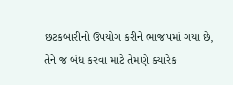છટકબારીનો ઉપયોગ કરીને ભાજપમાં ગયા છે, તેને જ બંધ કરવા માટે તેમણે ક્યારેક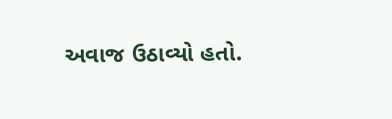અવાજ ઉઠાવ્યો હતો.